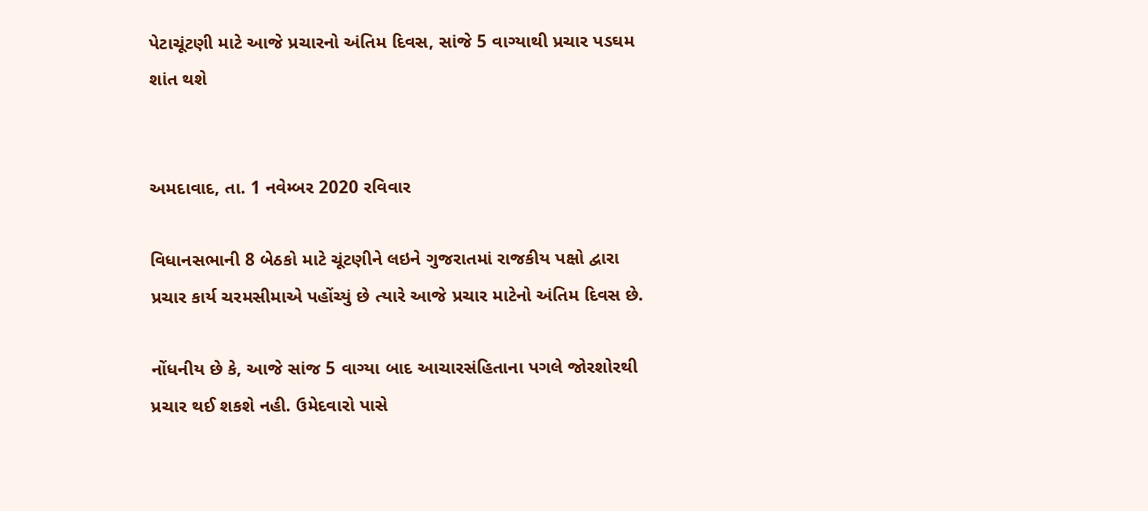પેટાચૂંટણી માટે આજે પ્રચારનો અંતિમ દિવસ, સાંજે 5 વાગ્યાથી પ્રચાર પડઘમ શાંત થશે


અમદાવાદ, તા. 1 નવેમ્બર 2020 રવિવાર

વિધાનસભાની 8 બેઠકો માટે ચૂંટણીને લઇને ગુજરાતમાં રાજકીય પક્ષો દ્વારા પ્રચાર કાર્ય ચરમસીમાએ પહોંચ્યું છે ત્યારે આજે પ્રચાર માટેનો અંતિમ દિવસ છે.

નોંધનીય છે કે, આજે સાંજ 5 વાગ્યા બાદ આચારસંહિતાના પગલે જોરશોરથી પ્રચાર થઈ શકશે નહી. ઉમેદવારો પાસે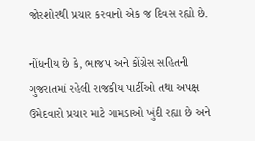જોરશોરથી પ્રચાર કરવાનો એક જ દિવસ રહ્યો છે.

નોંધનીય છે કે, ભાજપ અને કોંગ્રેસ સહિતની ગુજરાતમાં રહેલી રાજકીય પાર્ટીઓ તથા અપક્ષ ઉમેદવારો પ્રચાર માટે ગામડાઓ ખુંદી રહ્યા છે અને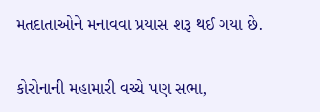મતદાતાઓને મનાવવા પ્રયાસ શરૂ થઈ ગયા છે.

કોરોનાની મહામારી વચ્ચે પણ સભા,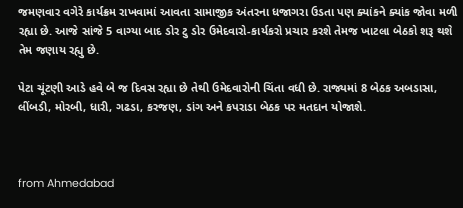જમણવાર વગેરે કાર્યક્રમ રાખવામાં આવતા સામાજીક અંતરના ધજાગરા ઉડતા પણ ક્યાંકને ક્યાંક જોવા મળી રહ્યા છે. આજે સાંજે 5 વાગ્યા બાદ ડોર ટુ ડોર ઉમેદવારો-કાર્યકરો પ્રચાર કરશે તેમજ ખાટલા બેઠકો શરૂ થશે તેમ જણાય રહ્યુ છે.

પેટા ચૂંટણી આડે હવે બે જ દિવસ રહ્યા છે તેથી ઉમેદવારોની ચિંતા વધી છે. રાજ્યમાં 8 બેઠક અબડાસા, લીંબડી, મોરબી, ધારી, ગઢડા, કરજણ, ડાંગ અને કપરાડા બેઠક પર મતદાન યોજાશે.



from Ahmedabad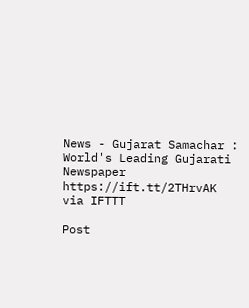News - Gujarat Samachar : World's Leading Gujarati Newspaper https://ift.tt/2THrvAK
via IFTTT

Post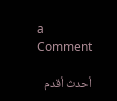a Comment

أحدث أقدم